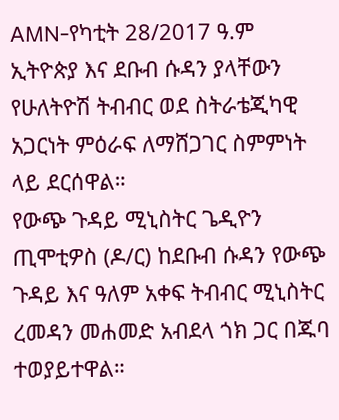AMN-የካቲት 28/2017 ዓ.ም
ኢትዮጵያ እና ደቡብ ሱዳን ያላቸውን የሁለትዮሽ ትብብር ወደ ስትራቴጂካዊ አጋርነት ምዕራፍ ለማሸጋገር ስምምነት ላይ ደርሰዋል።
የውጭ ጉዳይ ሚኒስትር ጌዲዮን ጢሞቲዎስ (ዶ/ር) ከደቡብ ሱዳን የውጭ ጉዳይ እና ዓለም አቀፍ ትብብር ሚኒስትር ረመዳን መሐመድ አብደላ ጎክ ጋር በጁባ ተወያይተዋል።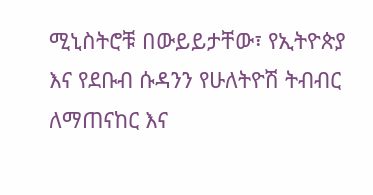ሚኒስትሮቹ በውይይታቸው፣ የኢትዮጵያ እና የደቡብ ሱዳንን የሁለትዮሽ ትብብር ለማጠናከር እና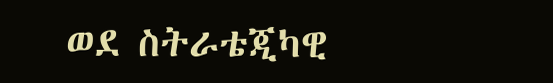ወደ ስትራቴጂካዊ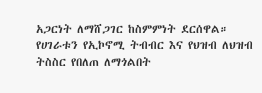አጋርነት ለማሸጋገር ከስምምነት ደርሰዋል።
የሀገራቱን የኢኮኖሚ ትብብር እና የህዝብ ለህዝብ ትስስር የበለጠ ለማጎልበት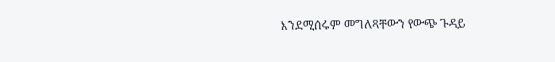እንደሚሰሩም መግለጻቸውን የውጭ ጉዳይ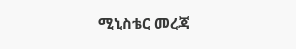ሚኒስቴር መረጃ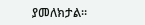ያመለክታል።